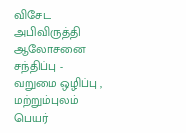விசேட அபிவிருத்தி ஆலோசனை சந்திப்பு - வறுமை ஒழிப்பு , மற்றும்புலம் பெயர்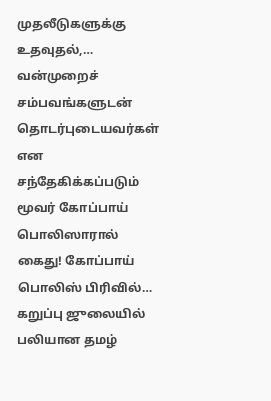முதலீடுகளுக்கு உதவுதல்,…
வன்முறைச் சம்பவங்களுடன் தொடர்புடையவர்கள் என சந்தேகிக்கப்படும் மூவர் கோப்பாய் பொலிஸாரால் கைது! கோப்பாய் பொலிஸ் பிரிவில்…
கறுப்பு ஜுலையில் பலியான தமழ்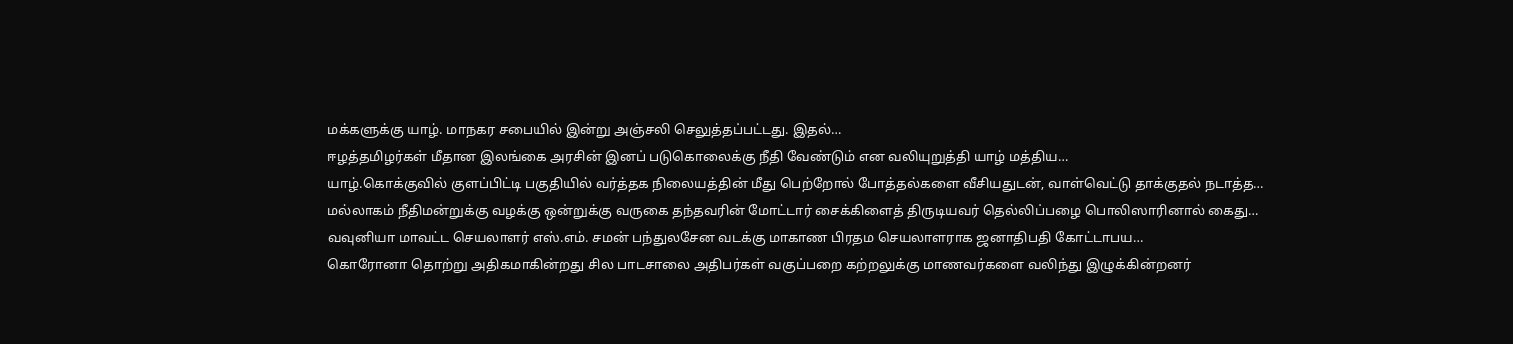மக்களுக்கு யாழ். மாநகர சபையில் இன்று அஞ்சலி செலுத்தப்பட்டது. இதல்…
ஈழத்தமிழர்கள் மீதான இலங்கை அரசின் இனப் படுகொலைக்கு நீதி வேண்டும் என வலியுறுத்தி யாழ் மத்திய…
யாழ்.கொக்குவில் குளப்பிட்டி பகுதியில் வர்த்தக நிலையத்தின் மீது பெற்றோல் போத்தல்களை வீசியதுடன், வாள்வெட்டு தாக்குதல் நடாத்த…
மல்லாகம் நீதிமன்றுக்கு வழக்கு ஒன்றுக்கு வருகை தந்தவரின் மோட்டார் சைக்கிளைத் திருடியவர் தெல்லிப்பழை பொலிஸாரினால் கைது…
வவுனியா மாவட்ட செயலாளர் எஸ்.எம். சமன் பந்துலசேன வடக்கு மாகாண பிரதம செயலாளராக ஜனாதிபதி கோட்டாபய…
கொரோனா தொற்று அதிகமாகின்றது சில பாடசாலை அதிபர்கள் வகுப்பறை கற்றலுக்கு மாணவர்களை வலிந்து இழுக்கின்றனர்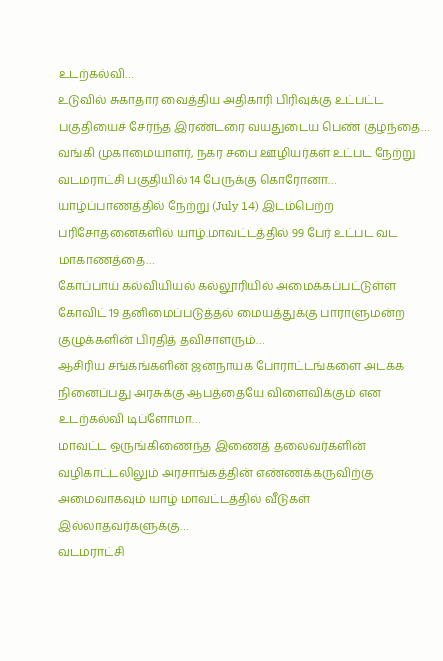உடற்கல்வி…
உடுவில் சுகாதார வைத்திய அதிகாரி பிரிவுக்கு உட்பட்ட பகுதியைச் சேர்ந்த இரண்டரை வயதுடைய பெண் குழந்தை…
வங்கி முகாமையாளர், நகர சபை ஊழியர்கள் உட்பட நேற்று வடமராட்சி பகுதியில் 14 பேருக்கு கொரோனா…
யாழ்ப்பாணத்தில் நேற்று (July 14) இடம்பெற்ற பரிசோதனைகளில் யாழ்.மாவட்டத்தில் 99 பேர் உட்பட வட மாகாணத்தை…
கோப்பாய் கல்வியியல் கல்லூரியில் அமைக்கப்பட்டுள்ள கோவிட் 19 தனிமைப்படுத்தல் மையத்துக்கு பாராளுமன்ற குழுக்களின் பிரதித் தவிசாளரும்…
ஆசிரிய சங்கங்களின் ஜனநாயக போராட்டங்களை அடக்க நினைப்பது அரசுக்கு ஆபத்தையே விளைவிக்கும் என உடற்கல்வி டிப்ளோமா…
மாவட்ட ஒருங்கிணைந்த இணைத் தலைவர்களின் வழிகாட்டலிலும் அரசாங்கத்தின் எண்ணக்கருவிற்கு அமைவாகவும் யாழ் மாவட்டத்தில் வீடுகள் இல்லாதவர்களுக்கு…
வடமராட்சி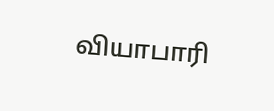வியாபாரி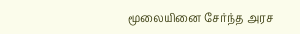மூலையினை சேர்ந்த அரச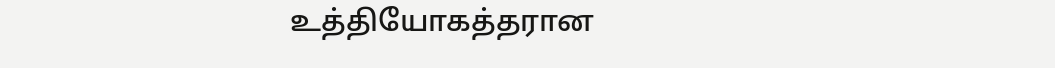உத்தியோகத்தரான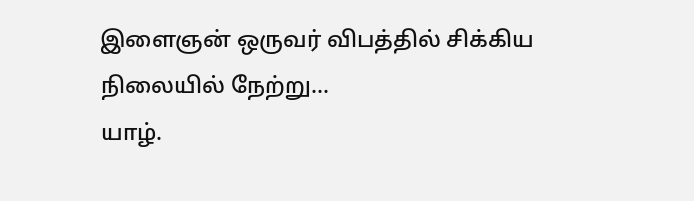இளைஞன் ஒருவர் விபத்தில் சிக்கிய நிலையில் நேற்று…
யாழ்.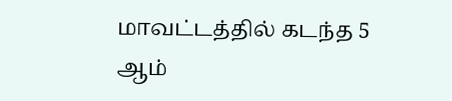மாவட்டத்தில் கடந்த 5 ஆம்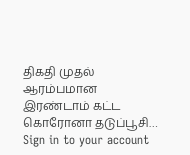திகதி முதல் ஆரம்பமான இரண்டாம் கட்ட கொரோனா தடுப்பூசி…
Sign in to your account